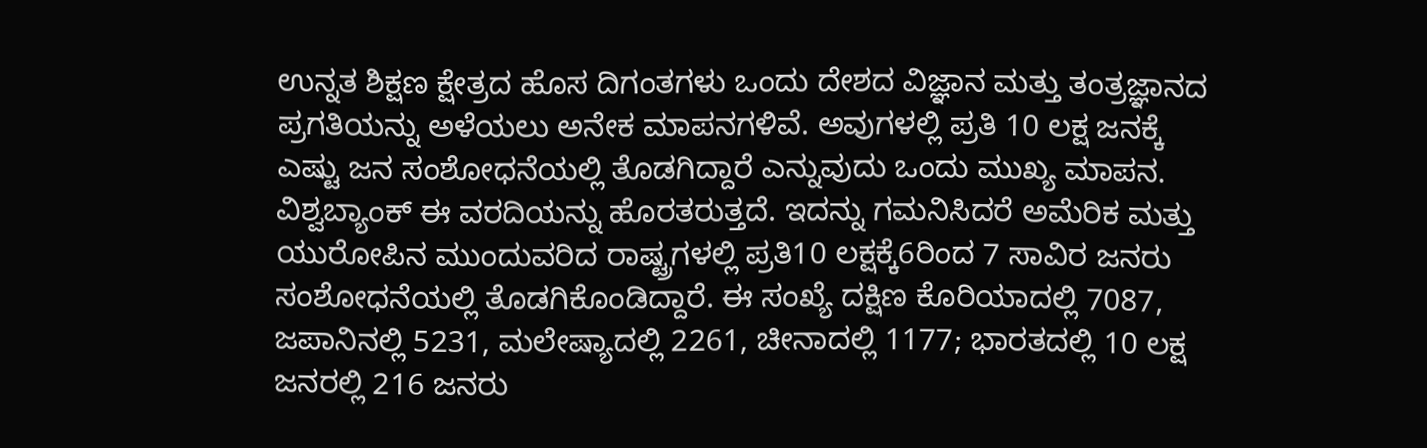ಉನ್ನತ ಶಿಕ್ಷಣ ಕ್ಷೇತ್ರದ ಹೊಸ ದಿಗಂತಗಳು ಒಂದು ದೇಶದ ವಿಜ್ಞಾನ ಮತ್ತು ತಂತ್ರಜ್ಞಾನದ ಪ್ರಗತಿಯನ್ನು ಅಳೆಯಲು ಅನೇಕ ಮಾಪನಗಳಿವೆ. ಅವುಗಳಲ್ಲಿ ಪ್ರತಿ 10 ಲಕ್ಷ ಜನಕ್ಕೆ ಎಷ್ಟು ಜನ ಸಂಶೋಧನೆಯಲ್ಲಿ ತೊಡಗಿದ್ದಾರೆ ಎನ್ನುವುದು ಒಂದು ಮುಖ್ಯ ಮಾಪನ. ವಿಶ್ವಬ್ಯಾಂಕ್ ಈ ವರದಿಯನ್ನು ಹೊರತರುತ್ತದೆ. ಇದನ್ನು ಗಮನಿಸಿದರೆ ಅಮೆರಿಕ ಮತ್ತು ಯುರೋಪಿನ ಮುಂದುವರಿದ ರಾಷ್ಟ್ರಗಳಲ್ಲಿ ಪ್ರತಿ10 ಲಕ್ಷಕ್ಕೆ6ರಿಂದ 7 ಸಾವಿರ ಜನರು ಸಂಶೋಧನೆಯಲ್ಲಿ ತೊಡಗಿಕೊಂಡಿದ್ದಾರೆ. ಈ ಸಂಖ್ಯೆ ದಕ್ಷಿಣ ಕೊರಿಯಾದಲ್ಲಿ 7087, ಜಪಾನಿನಲ್ಲಿ 5231, ಮಲೇಷ್ಯಾದಲ್ಲಿ 2261, ಚೀನಾದಲ್ಲಿ 1177; ಭಾರತದಲ್ಲಿ 10 ಲಕ್ಷ ಜನರಲ್ಲಿ 216 ಜನರು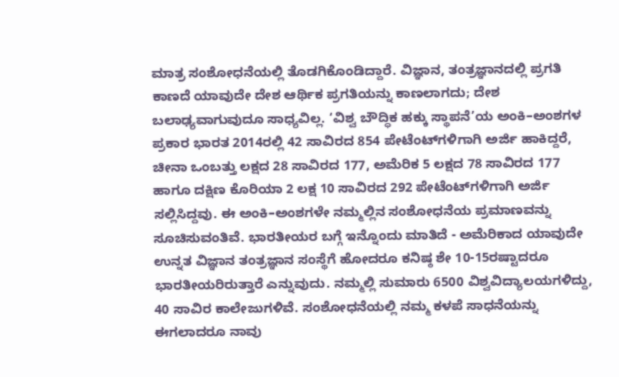ಮಾತ್ರ ಸಂಶೋಧನೆಯಲ್ಲಿ ತೊಡಗಿಕೊಂಡಿದ್ದಾರೆ. ವಿಜ್ಞಾನ, ತಂತ್ರಜ್ಞಾನದಲ್ಲಿ ಪ್ರಗತಿ ಕಾಣದೆ ಯಾವುದೇ ದೇಶ ಆರ್ಥಿಕ ಪ್ರಗತಿಯನ್ನು ಕಾಣಲಾಗದು; ದೇಶ ಬಲಾಢ್ಯವಾಗುವುದೂ ಸಾಧ್ಯವಿಲ್ಲ. ‘ವಿಶ್ವ ಬೌದ್ಧಿಕ ಹಕ್ಕು ಸ್ಥಾಪನೆ’ಯ ಅಂಕಿ–ಅಂಶಗಳ ಪ್ರಕಾರ ಭಾರತ 2014ರಲ್ಲಿ 42 ಸಾವಿರದ 854 ಪೇಟೆಂಟ್‍ಗಳಿಗಾಗಿ ಅರ್ಜಿ ಹಾಕಿದ್ದರೆ, ಚೀನಾ ಒಂಬತ್ತು ಲಕ್ಷದ 28 ಸಾವಿರದ 177, ಅಮೆರಿಕ 5 ಲಕ್ಷದ 78 ಸಾವಿರದ 177 ಹಾಗೂ ದಕ್ಷಿಣ ಕೊರಿಯಾ 2 ಲಕ್ಷ 10 ಸಾವಿರದ 292 ಪೇಟೆಂಟ್‍ಗಳಿಗಾಗಿ ಅರ್ಜಿ ಸಲ್ಲಿಸಿದ್ದವು. ಈ ಅಂಕಿ–ಅಂಶಗಳೇ ನಮ್ಮಲ್ಲಿನ ಸಂಶೋಧನೆಯ ಪ್ರಮಾಣವನ್ನು ಸೂಚಿಸುವಂತಿವೆ. ಭಾರತೀಯರ ಬಗ್ಗೆ ಇನ್ನೊಂದು ಮಾತಿದೆ - ಅಮೆರಿಕಾದ ಯಾವುದೇ ಉನ್ನತ ವಿಜ್ಞಾನ ತಂತ್ರಜ್ಞಾನ ಸಂಸ್ಥೆಗೆ ಹೋದರೂ ಕನಿಷ್ಠ ಶೇ 10-15ರಷ್ಟಾದರೂ ಭಾರತೀಯರಿರುತ್ತಾರೆ ಎನ್ನುವುದು. ನಮ್ಮಲ್ಲಿ ಸುಮಾರು 6500 ವಿಶ್ವವಿದ್ಯಾಲಯಗಳಿದ್ದು, 40 ಸಾವಿರ ಕಾಲೇಜುಗಳಿವೆ. ಸಂಶೋಧನೆಯಲ್ಲಿ ನಮ್ಮ ಕಳಪೆ ಸಾಧನೆಯನ್ನು ಈಗಲಾದರೂ ನಾವು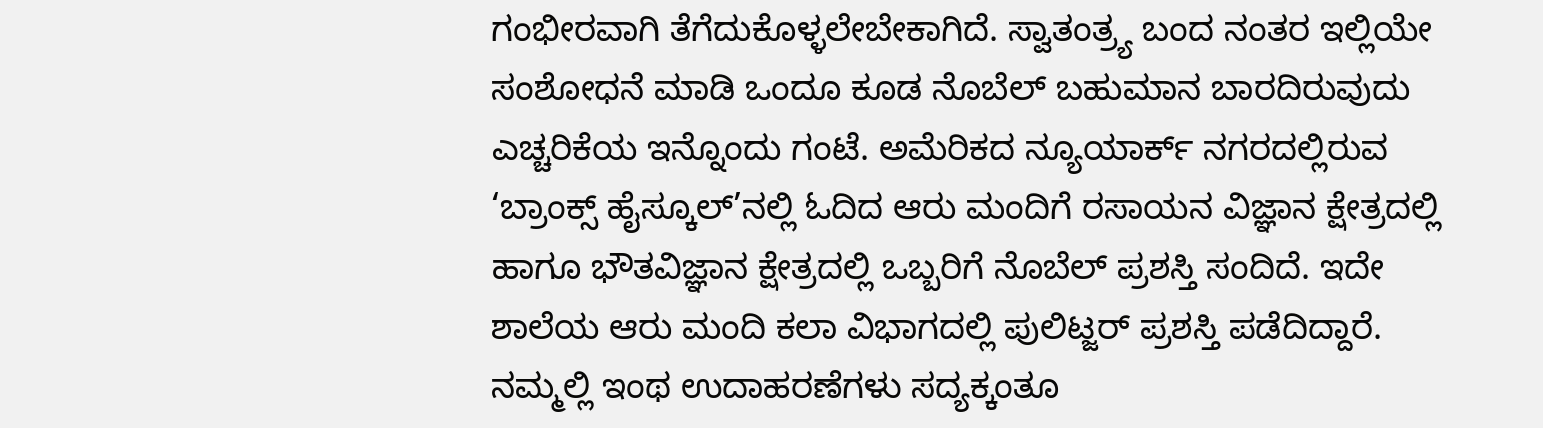ಗಂಭೀರವಾಗಿ ತೆಗೆದುಕೊಳ್ಳಲೇಬೇಕಾಗಿದೆ. ಸ್ವಾತಂತ್ರ್ಯ ಬಂದ ನಂತರ ಇಲ್ಲಿಯೇ ಸಂಶೋಧನೆ ಮಾಡಿ ಒಂದೂ ಕೂಡ ನೊಬೆಲ್ ಬಹುಮಾನ ಬಾರದಿರುವುದು ಎಚ್ಚರಿಕೆಯ ಇನ್ನೊಂದು ಗಂಟೆ. ಅಮೆರಿಕದ ನ್ಯೂಯಾರ್ಕ್ ನಗರದಲ್ಲಿರುವ ‘ಬ್ರಾಂಕ್ಸ್ ಹೈಸ್ಕೂಲ್’ನಲ್ಲಿ ಓದಿದ ಆರು ಮಂದಿಗೆ ರಸಾಯನ ವಿಜ್ಞಾನ ಕ್ಷೇತ್ರದಲ್ಲಿ ಹಾಗೂ ಭೌತವಿಜ್ಞಾನ ಕ್ಷೇತ್ರದಲ್ಲಿ ಒಬ್ಬರಿಗೆ ನೊಬೆಲ್ ಪ್ರಶಸ್ತಿ ಸಂದಿದೆ. ಇದೇ ಶಾಲೆಯ ಆರು ಮಂದಿ ಕಲಾ ವಿಭಾಗದಲ್ಲಿ ಪುಲಿಟ್ಜರ್ ಪ್ರಶಸ್ತಿ ಪಡೆದಿದ್ದಾರೆ. ನಮ್ಮಲ್ಲಿ ಇಂಥ ಉದಾಹರಣೆಗಳು ಸದ್ಯಕ್ಕಂತೂ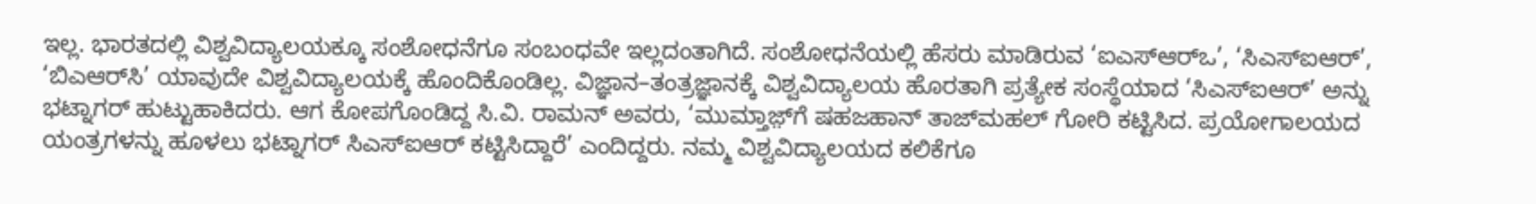ಇಲ್ಲ. ಭಾರತದಲ್ಲಿ ವಿಶ್ವವಿದ್ಯಾಲಯಕ್ಕೂ ಸಂಶೋಧನೆಗೂ ಸಂಬಂಧವೇ ಇಲ್ಲದಂತಾಗಿದೆ. ಸಂಶೋಧನೆಯಲ್ಲಿ ಹೆಸರು ಮಾಡಿರುವ ‘ಐಎಸ್‌ಆರ್‌ಒ’, ‘ಸಿಎಸ್‌ಐಆರ್’, ‘ಬಿಎಆರ್‌ಸಿ’ ಯಾವುದೇ ವಿಶ್ವವಿದ್ಯಾಲಯಕ್ಕೆ ಹೊಂದಿಕೊಂಡಿಲ್ಲ. ವಿಜ್ಞಾನ–ತಂತ್ರಜ್ಞಾನಕ್ಕೆ ವಿಶ್ವವಿದ್ಯಾಲಯ ಹೊರತಾಗಿ ಪ್ರತ್ಯೇಕ ಸಂಸ್ಥೆಯಾದ ‘ಸಿಎಸ್‌ಐಆರ್’ ಅನ್ನು ಭಟ್ನಾಗರ್ ಹುಟ್ಟುಹಾಕಿದರು. ಆಗ ಕೋಪಗೊಂಡಿದ್ದ ಸಿ.ವಿ. ರಾಮನ್ ಅವರು, ‘ಮುಮ್ತಾಜ಼್‌ಗೆ ಷಹಜಹಾನ್ ತಾಜ್‍ಮಹಲ್ ಗೋರಿ ಕಟ್ಟಿಸಿದ. ಪ್ರಯೋಗಾಲಯದ ಯಂತ್ರಗಳನ್ನು ಹೂಳಲು ಭಟ್ನಾಗರ್ ಸಿಎಸ್‌ಐಆರ್ ಕಟ್ಟಿಸಿದ್ದಾರೆ’ ಎಂದಿದ್ದರು. ನಮ್ಮ ವಿಶ್ವವಿದ್ಯಾಲಯದ ಕಲಿಕೆಗೂ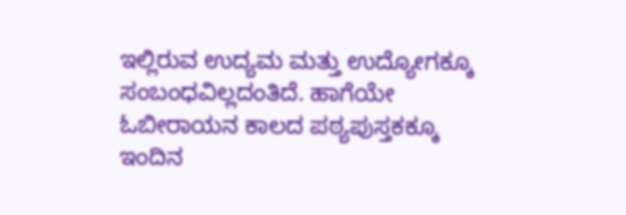ಇಲ್ಲಿರುವ ಉದ್ಯಮ ಮತ್ತು ಉದ್ಯೋಗಕ್ಕೂ ಸಂಬಂಧವಿಲ್ಲದಂತಿದೆ. ಹಾಗೆಯೇ ಓಬೀರಾಯನ ಕಾಲದ ಪಠ್ಯಪುಸ್ತಕಕ್ಕೂ ಇಂದಿನ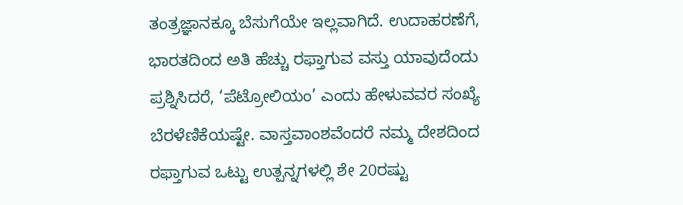ತಂತ್ರಜ್ಞಾನಕ್ಕೂ ಬೆಸುಗೆಯೇ ಇಲ್ಲವಾಗಿದೆ. ಉದಾಹರಣೆಗೆ, ಭಾರತದಿಂದ ಅತಿ ಹೆಚ್ಚು ರಫ್ತಾಗುವ ವಸ್ತು ಯಾವುದೆಂದು ಪ್ರಶ್ನಿಸಿದರೆ, ‘ಪೆಟ್ರೋಲಿಯಂ’ ಎಂದು ಹೇಳುವವರ ಸಂಖ್ಯೆ ಬೆರಳೆಣಿಕೆಯಷ್ಟೇ. ವಾಸ್ತವಾಂಶವೆಂದರೆ ನಮ್ಮ ದೇಶದಿಂದ ರಫ್ತಾಗುವ ಒಟ್ಟು ಉತ್ಪನ್ನಗಳಲ್ಲಿ ಶೇ 20ರಷ್ಟು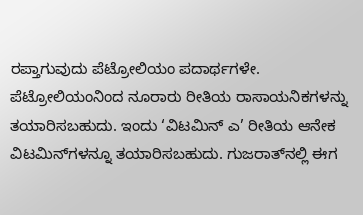ರಪ್ತಾಗುವುದು ಪೆಟ್ರೋಲಿಯಂ ಪದಾರ್ಥಗಳೇ. ಪೆಟ್ರೋಲಿಯಂನಿಂದ ನೂರಾರು ರೀತಿಯ ರಾಸಾಯನಿಕಗಳನ್ನು ತಯಾರಿಸಬಹುದು. ಇಂದು ‘ವಿಟಮಿನ್ ಎ’ ರೀತಿಯ ಆನೇಕ ವಿಟಮಿನ್‌ಗಳನ್ನೂ ತಯಾರಿಸಬಹುದು. ಗುಜರಾತ್‌ನಲ್ಲಿ ಈಗ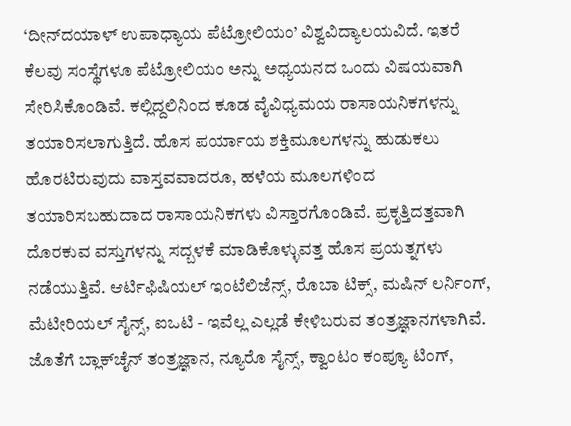‘ದೀನ್‌ದಯಾಳ್ ಉಪಾಧ್ಯಾಯ ಪೆಟ್ರೋಲಿಯಂ’ ವಿಶ್ವವಿದ್ಯಾಲಯವಿದೆ. ಇತರೆ ಕೆಲವು ಸಂಸ್ಥೆಗಳೂ ಪೆಟ್ರೋಲಿಯಂ ಅನ್ನು ಅಧ್ಯಯನದ ಒಂದು ವಿಷಯವಾಗಿ ಸೇರಿಸಿಕೊಂಡಿವೆ. ಕಲ್ಲಿದ್ದಲಿನಿಂದ ಕೂಡ ವೈವಿಧ್ಯಮಯ ರಾಸಾಯನಿಕಗಳನ್ನು ತಯಾರಿಸಲಾಗುತ್ತಿದೆ. ಹೊಸ ಪರ್ಯಾಯ ಶಕ್ತಿಮೂಲಗಳನ್ನು ಹುಡುಕಲು ಹೊರಟಿರುವುದು ವಾಸ್ತವವಾದರೂ, ಹಳೆಯ ಮೂಲಗಳಿಂದ ತಯಾರಿಸಬಹುದಾದ ರಾಸಾಯನಿಕಗಳು ವಿಸ್ತಾರಗೊಂಡಿವೆ. ಪ್ರಕೃತ್ತಿದತ್ತವಾಗಿ ದೊರಕುವ ವಸ್ತುಗಳನ್ನು ಸದ್ಬಳಕೆ ಮಾಡಿಕೊಳ್ಳುವತ್ತ ಹೊಸ ಪ್ರಯತ್ನಗಳು ನಡೆಯುತ್ತಿವೆ. ಆರ್ಟಿಫಿಷಿಯಲ್ ಇಂಟೆಲಿಜೆನ್ಸ್, ರೊಬಾ ಟಿಕ್ಸ್, ಮಷಿನ್ ಲರ್ನಿಂಗ್, ಮೆಟೀರಿಯಲ್ ಸೈನ್ಸ್, ಐಒಟಿ - ಇವೆಲ್ಲ ಎಲ್ಲಡೆ ಕೇಳಿಬರುವ ತಂತ್ರಜ್ಞಾನಗಳಾಗಿವೆ. ಜೊತೆಗೆ ಬ್ಲಾಕ್‌ಚೈನ್ ತಂತ್ರಜ್ಞಾನ, ನ್ಯೂರೊ ಸೈನ್ಸ್, ಕ್ವಾಂಟಂ ಕಂಪ್ಯೂ ಟಿಂಗ್,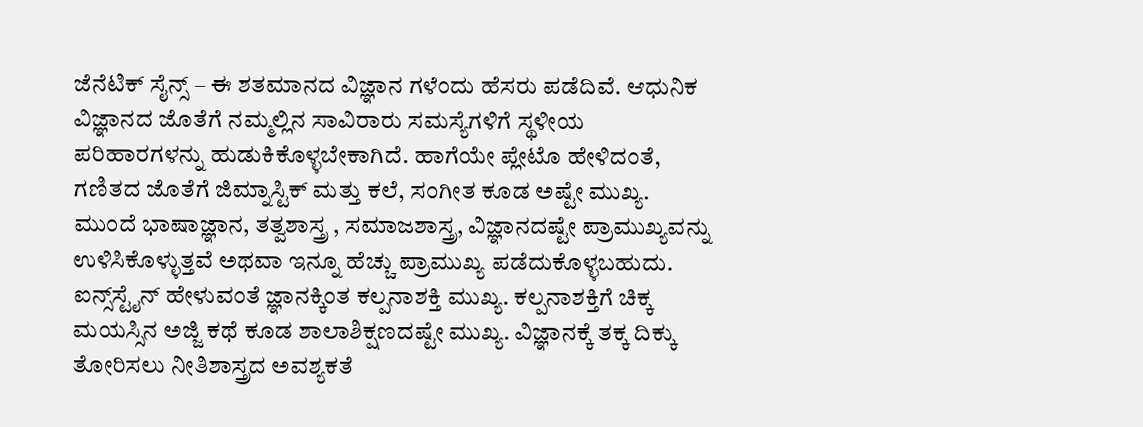ಜೆನೆಟಿಕ್ ಸೈನ್ಸ್ – ಈ ಶತಮಾನದ ವಿಜ್ಞಾನ ಗಳೆಂದು ಹೆಸರು ಪಡೆದಿವೆ. ಆಧುನಿಕ ವಿಜ್ಞಾನದ ಜೊತೆಗೆ ನಮ್ಮಲ್ಲಿನ ಸಾವಿರಾರು ಸಮಸ್ಯೆಗಳಿಗೆ ಸ್ಥಳೀಯ ಪರಿಹಾರಗಳನ್ನು ಹುಡುಕಿಕೊಳ್ಳಬೇಕಾಗಿದೆ. ಹಾಗೆಯೇ ಪ್ಲೇಟೊ ಹೇಳಿದಂತೆ, ಗಣಿತದ ಜೊತೆಗೆ ಜಿಮ್ನಾಸ್ಟಿಕ್ ಮತ್ತು ಕಲೆ, ಸಂಗೀತ ಕೂಡ ಅಷ್ಟೇ ಮುಖ್ಯ. ಮುಂದೆ ಭಾಷಾಜ್ಞಾನ, ತತ್ವಶಾಸ್ತ್ರ , ಸಮಾಜಶಾಸ್ತ್ರ, ವಿಜ್ಞಾನದಷ್ಟೇ ಪ್ರಾಮುಖ್ಯವನ್ನು ಉಳಿಸಿಕೊಳ್ಳುತ್ತವೆ ಅಥವಾ ಇನ್ನೂ ಹೆಚ್ಚು ಪ್ರಾಮುಖ್ಯ ಪಡೆದುಕೊಳ್ಳಬಹುದು. ಐನ್ಸ್‌ಸ್ಟೈನ್ ಹೇಳುವಂತೆ ಜ್ಞಾನಕ್ಕಿಂತ ಕಲ್ಪನಾಶಕ್ತಿ ಮುಖ್ಯ. ಕಲ್ಪನಾಶಕ್ತಿಗೆ ಚಿಕ್ಕ ಮಯಸ್ಸಿನ ಅಜ್ಜಿ ಕಥೆ ಕೂಡ ಶಾಲಾಶಿಕ್ಷಣದಷ್ಟೇ ಮುಖ್ಯ. ವಿಜ್ಞಾನಕ್ಕೆ ತಕ್ಕ ದಿಕ್ಕು ತೋರಿಸಲು ನೀತಿಶಾಸ್ತ್ರದ ಅವಶ್ಯಕತೆ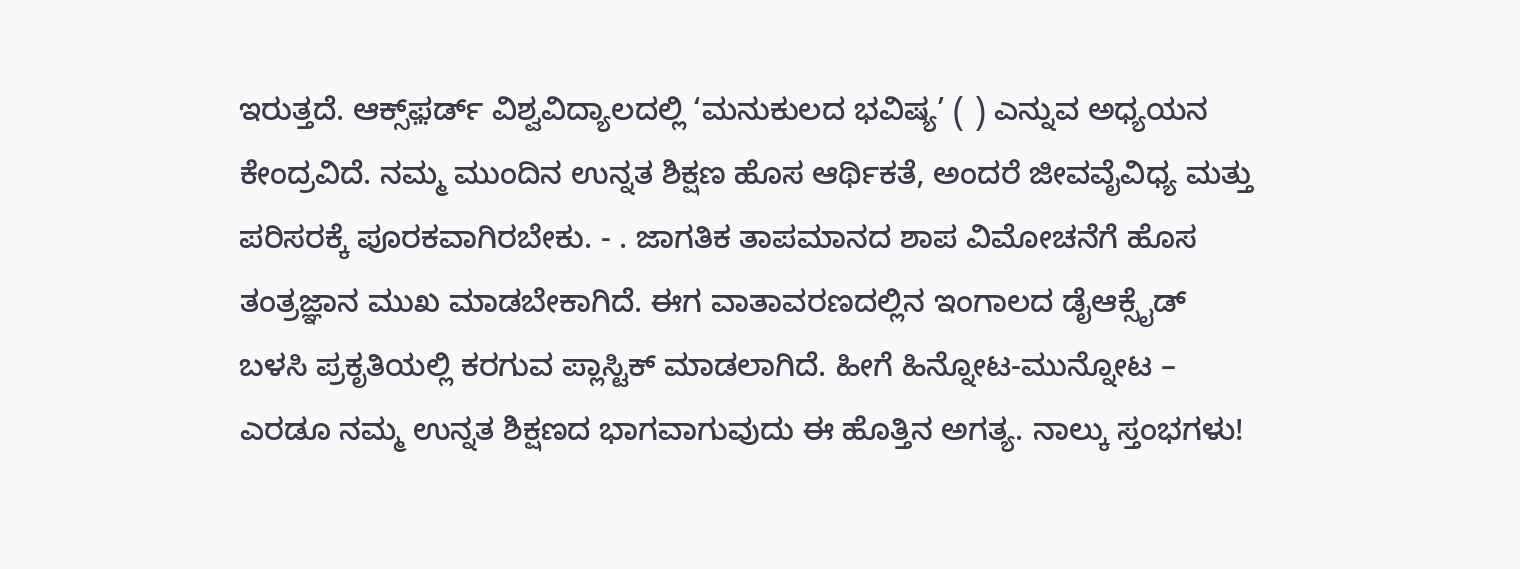ಇರುತ್ತದೆ. ಆಕ್ಸ್‌ಫ಼ರ್ಡ್ ವಿಶ್ವವಿದ್ಯಾಲದಲ್ಲಿ ‘ಮನುಕುಲದ ಭವಿಷ್ಯ’ ( ) ಎನ್ನುವ ಅಧ್ಯಯನ ಕೇಂದ್ರವಿದೆ. ನಮ್ಮ ಮುಂದಿನ ಉನ್ನತ ಶಿಕ್ಷಣ ಹೊಸ ಆರ್ಥಿಕತೆ, ಅಂದರೆ ಜೀವವೈವಿಧ್ಯ ಮತ್ತು ಪರಿಸರಕ್ಕೆ ಪೂರಕವಾಗಿರಬೇಕು. - . ಜಾಗತಿಕ ತಾಪಮಾನದ ಶಾಪ ವಿಮೋಚನೆಗೆ ಹೊಸ ತಂತ್ರಜ್ಞಾನ ಮುಖ ಮಾಡಬೇಕಾಗಿದೆ. ಈಗ ವಾತಾವರಣದಲ್ಲಿನ ಇಂಗಾಲದ ಡೈಆಕ್ಸೈಡ್ ಬಳಸಿ ಪ್ರಕೃತಿಯಲ್ಲಿ ಕರಗುವ ಪ್ಲಾಸ್ಟಿಕ್ ಮಾಡಲಾಗಿದೆ. ಹೀಗೆ ಹಿನ್ನೋಟ-ಮುನ್ನೋಟ – ಎರಡೂ ನಮ್ಮ ಉನ್ನತ ಶಿಕ್ಷಣದ ಭಾಗವಾಗುವುದು ಈ ಹೊತ್ತಿನ ಅಗತ್ಯ. ನಾಲ್ಕು ಸ್ತಂಭಗಳು!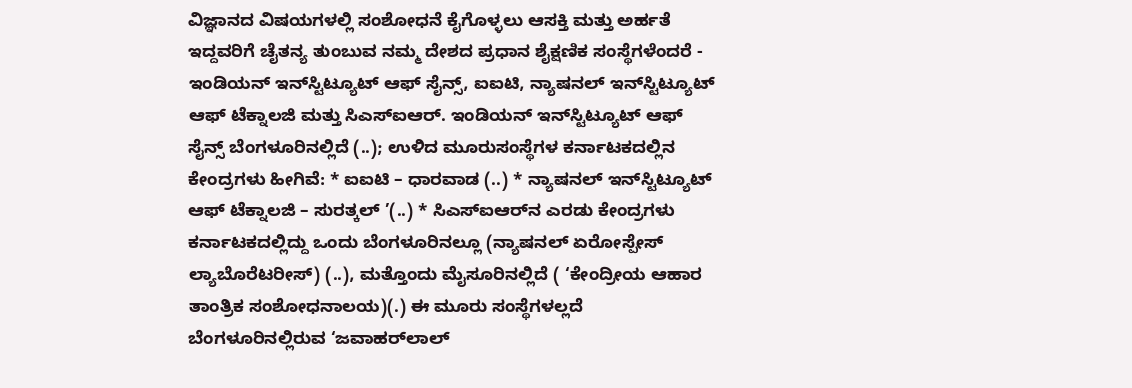ವಿಜ್ಞಾನದ ವಿಷಯಗಳಲ್ಲಿ ಸಂಶೋಧನೆ ಕೈಗೊಳ್ಳಲು ಆಸಕ್ತಿ ಮತ್ತು ಅರ್ಹತೆ ಇದ್ದವರಿಗೆ ಚೈತನ್ಯ ತುಂಬುವ ನಮ್ಮ ದೇಶದ ಪ್ರಧಾನ ಶೈಕ್ಷಣಿಕ ಸಂಸ್ಥೆಗಳೆಂದರೆ - ಇಂಡಿಯನ್‌ ಇನ್‌ಸ್ಟಿಟ್ಯೂಟ್‌ ಆಫ್‌ ಸೈನ್ಸ್‌, ಐಐಟಿ, ನ್ಯಾಷನಲ್‌ ಇನ್‌ಸ್ಟಿಟ್ಯೂಟ್‌ ಆಫ್‌ ಟೆಕ್ನಾಲಜಿ ಮತ್ತು ಸಿಎಸ್‌ಐಆರ್‌. ಇಂಡಿಯನ್‌ ಇನ್‌ಸ್ಟಿಟ್ಯೂಟ್‌ ಆಫ್‌ ಸೈನ್ಸ್‌ ಬೆಂಗಳೂರಿನಲ್ಲಿದೆ (..); ಉಳಿದ ಮೂರುಸಂಸ್ಥೆಗಳ ಕರ್ನಾಟಕದಲ್ಲಿನ ಕೇಂದ್ರಗಳು ಹೀಗಿವೆ: * ಐಐಟಿ – ಧಾರವಾಡ (..) * ನ್ಯಾಷನಲ್‌ ಇನ್‌ಸ್ಟಿಟ್ಯೂಟ್‌ ಆಫ್‌ ಟೆಕ್ನಾಲಜಿ – ಸುರತ್ಕಲ್‌ ’(..) * ಸಿಎಸ್‌ಐಆರ್‌ನ ಎರಡು ಕೇಂದ್ರಗಳು ಕರ್ನಾಟಕದಲ್ಲಿದ್ದು ಒಂದು ಬೆಂಗಳೂರಿನಲ್ಲೂ (ನ್ಯಾಷನಲ್‌ ಏರೋಸ್ಪೇಸ್‌ ಲ್ಯಾಬೊರೆಟರೀಸ್‌) (..), ಮತ್ತೊಂದು ಮೈಸೂರಿನಲ್ಲಿದೆ ( ‘ಕೇಂದ್ರೀಯ ಆಹಾರ ತಾಂತ್ರಿಕ ಸಂಶೋಧನಾಲಯ)(.) ಈ ಮೂರು ಸಂಸ್ಥೆಗಳಲ್ಲದೆ ಬೆಂಗಳೂರಿನಲ್ಲಿರುವ ‘ಜವಾಹರ್‌ಲಾಲ್‌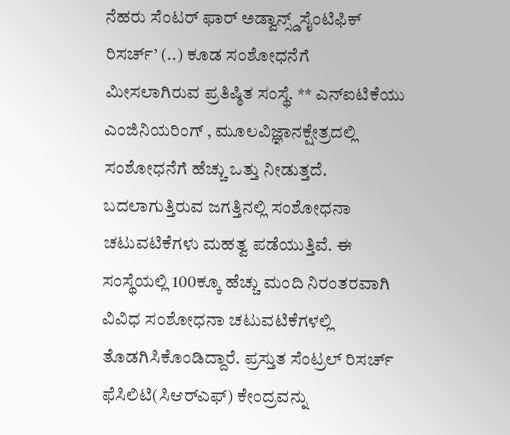ನೆಹರು ಸೆಂಟರ್‌ ಫಾರ್‌ ಅಡ್ವಾನ್ಸ್ಡ್‌ಸೈಂಟಿಫಿಕ್‌ ರಿಸರ್ಚ್‌’ (..) ಕೂಡ ಸಂಶೋಧನೆಗೆ ಮೀಸಲಾಗಿರುವ ಪ್ರತಿಷ್ಠಿತ ಸಂಸ್ಥೆ. ** ಎನ್‌ಐಟಿಕೆಯು ಎಂಜಿನಿಯರಿಂಗ್‌ , ಮೂಲವಿಜ್ಞಾನಕ್ಷೇತ್ರದಲ್ಲಿ ಸಂಶೋಧನೆಗೆ ಹೆಚ್ಚು ಒತ್ತು ನೀಡುತ್ತದೆ. ಬದಲಾಗುತ್ತಿರುವ ಜಗತ್ತಿನಲ್ಲಿ ಸಂಶೋಧನಾ ಚಟುವಟಿಕೆಗಳು ಮಹತ್ವ ಪಡೆಯುತ್ತಿವೆ. ಈ ಸಂಸ್ಥೆಯಲ್ಲಿ 100ಕ್ಕೂ ಹೆಚ್ಚು ಮಂದಿ ನಿರಂತರವಾಗಿ ವಿವಿಧ ಸಂಶೋಧನಾ ಚಟುವಟಿಕೆಗಳಲ್ಲಿ ತೊಡಗಿಸಿಕೊಂಡಿದ್ದಾರೆ. ಪ್ರಸ್ತುತ ಸೆಂಟ್ರಲ್‌ ರಿಸರ್ಚ್‌ ಫೆಸಿಲಿಟಿ(ಸಿಆರ್‌ಎಫ್‌) ಕೇಂದ್ರವನ್ನು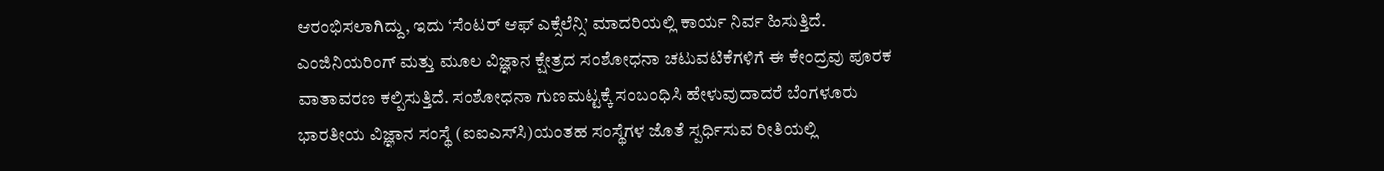ಆರಂಭಿಸಲಾಗಿದ್ದು, ಇದು ‘ಸೆಂಟರ್‌ ಆಫ್‌ ಎಕ್ಸೆಲೆನ್ಸಿ’ ಮಾದರಿಯಲ್ಲಿ ಕಾರ್ಯ ನಿರ್ವ ಹಿಸುತ್ತಿದೆ. ಎಂಜಿನಿಯರಿಂಗ್‌ ಮತ್ತು ಮೂಲ ವಿಜ್ಞಾನ ಕ್ಷೇತ್ರದ ಸಂಶೋಧನಾ ಚಟುವಟಿಕೆಗಳಿಗೆ ಈ ಕೇಂದ್ರವು ಪೂರಕ ವಾತಾವರಣ ಕಲ್ಪಿಸುತ್ತಿದೆ. ಸಂಶೋಧನಾ ಗುಣಮಟ್ಟಕ್ಕೆ ಸಂಬಂಧಿಸಿ ಹೇಳುವುದಾದರೆ ಬೆಂಗಳೂರು ಭಾರತೀಯ ವಿಜ್ಞಾನ ಸಂಸ್ಥೆ (ಐಐಎಸ್‌ಸಿ)ಯಂತಹ ಸಂಸ್ಥೆಗಳ ಜೊತೆ ಸ್ಪರ್ಧಿಸುವ ರೀತಿಯಲ್ಲಿ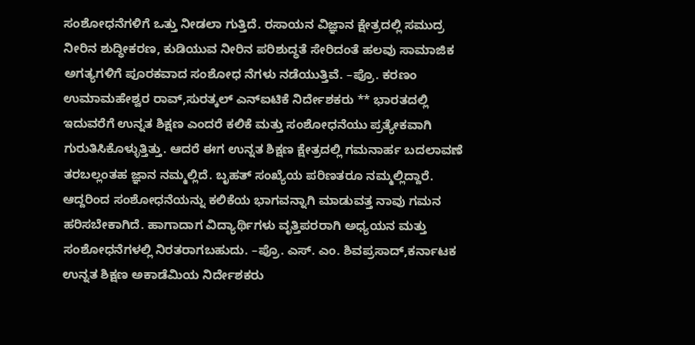ಸಂಶೋಧನೆಗಳಿಗೆ ಒತ್ತು ನೀಡಲಾ ಗುತ್ತಿದೆ. ರಸಾಯನ ವಿಜ್ಞಾನ ಕ್ಷೇತ್ರದಲ್ಲಿ ಸಮುದ್ರ ನೀರಿನ ಶುದ್ಧೀಕರಣ, ಕುಡಿಯುವ ನೀರಿನ ಪರಿಶುದ್ಧತೆ ಸೇರಿದಂತೆ ಹಲವು ಸಾಮಾಜಿಕ ಅಗತ್ಯಗಳಿಗೆ ಪೂರಕವಾದ ಸಂಶೋಧ ನೆಗಳು ನಡೆಯುತ್ತಿವೆ. –ಪ್ರೊ. ಕರಣಂ ಉಮಾಮಹೇಶ್ವರ ರಾವ್‌,ಸುರತ್ಕಲ್‌ ಎನ್‌ಐಟಿಕೆ ನಿರ್ದೇಶಕರು ** ಭಾರತದಲ್ಲಿ ಇದುವರೆಗೆ ಉನ್ನತ ಶಿಕ್ಷಣ ಎಂದರೆ ಕಲಿಕೆ ಮತ್ತು ಸಂಶೋಧನೆಯು ಪ್ರತ್ಯೇಕವಾಗಿ ಗುರುತಿಸಿಕೊಳ್ಳುತ್ತಿತ್ತು. ಆದರೆ ಈಗ ಉನ್ನತ ಶಿಕ್ಷಣ ಕ್ಷೇತ್ರದಲ್ಲಿ ಗಮನಾರ್ಹ ಬದಲಾವಣೆ ತರಬಲ್ಲಂತಹ ಜ್ಞಾನ ನಮ್ಮಲ್ಲಿದೆ. ಬೃಹತ್‌ ಸಂಖ್ಯೆಯ ಪರಿಣತರೂ ನಮ್ಮಲ್ಲಿದ್ದಾರೆ. ಆದ್ದರಿಂದ ಸಂಶೋಧನೆಯನ್ನು ಕಲಿಕೆಯ ಭಾಗವನ್ನಾಗಿ ಮಾಡುವತ್ತ ನಾವು ಗಮನ ಹರಿಸಬೇಕಾಗಿದೆ. ಹಾಗಾದಾಗ ವಿದ್ಯಾರ್ಥಿಗಳು ವೃತ್ತಿಪರರಾಗಿ ಅಧ್ಯಯನ ಮತ್ತು ಸಂಶೋಧನೆಗಳಲ್ಲಿ ನಿರತರಾಗಬಹುದು. –ಪ್ರೊ. ಎಸ್‌. ಎಂ. ಶಿವಪ್ರಸಾದ್‌,ಕರ್ನಾಟಕ ಉನ್ನತ ಶಿಕ್ಷಣ ಅಕಾಡೆಮಿಯ ನಿರ್ದೇಶಕರು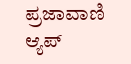ಪ್ರಜಾವಾಣಿ ಆ್ಯಪ್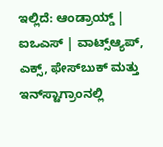ಇಲ್ಲಿದೆ: ಆಂಡ್ರಾಯ್ಡ್ | ಐಒಎಸ್ | ವಾಟ್ಸ್ಆ್ಯಪ್, ಎಕ್ಸ್, ಫೇಸ್‌ಬುಕ್ ಮತ್ತು ಇನ್‌ಸ್ಟಾಗ್ರಾಂನಲ್ಲಿ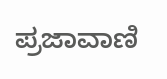ಪ್ರಜಾವಾಣಿ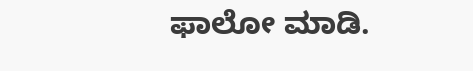ಫಾಲೋ ಮಾಡಿ.